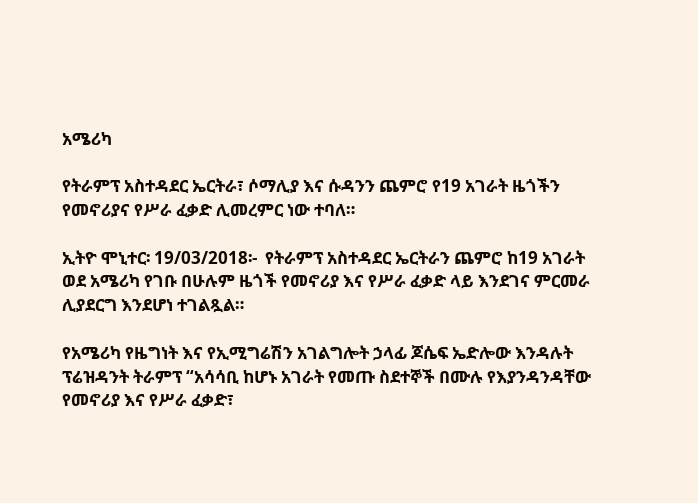አሜሪካ

የትራምፕ አስተዳደር ኤርትራ፣ ሶማሊያ እና ሱዳንን ጨምሮ የ19 አገራት ዜጎችን የመኖሪያና የሥራ ፈቃድ ሊመረምር ነው ተባለ።

ኢትዮ ሞኒተር፡ 19/03/2018፡-  የትራምፕ አስተዳደር ኤርትራን ጨምሮ ከ19 አገራት ወደ አሜሪካ የገቡ በሁሉም ዜጎች የመኖሪያ እና የሥራ ፈቃድ ላይ እንደገና ምርመራ ሊያደርግ እንደሆነ ተገልጿል።

የአሜሪካ የዜግነት እና የኢሚግሬሽን አገልግሎት ኃላፊ ጆሴፍ ኤድሎው እንዳሉት ፕሬዝዳንት ትራምፕ “አሳሳቢ ከሆኑ አገራት የመጡ ስደተኞች በሙሉ የእያንዳንዳቸው የመኖሪያ እና የሥራ ፈቃድ፣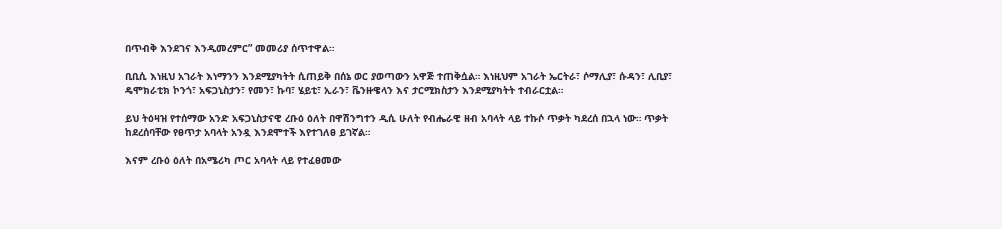በጥብቅ እንደገና እንዲመረምር” መመሪያ ሰጥተዋል።

ቢቢሲ እነዚህ አገራት እነማንን እንደሚያካትት ሲጠይቅ በሰኔ ወር ያወጣውን አዋጅ ተጠቅሷል። እነዚህም አገራት ኤርትራ፣ ሶማሊያ፣ ሱዳን፣ ሊቢያ፣ ዴሞክራቲክ ኮንጎ፣ አፍጋኒስታን፣ የመን፣ ኩባ፣ ሄይቲ፣ ኢራን፣ ቬንዙዌላን እና ታርሚክስታን እንደሚያካትት ተብራርቷል።

ይህ ትዕዛዝ የተሰማው አንድ አፍጋኒስታናዊ ረቡዕ ዕለት በዋሽንግተን ዲሲ ሁለት የብሔራዊ ዘብ አባላት ላይ ተኩሶ ጥቃት ካደረሰ በኋላ ነው። ጥቃት ከደረሰባቸው የፀጥታ አባላት አንዷ እንደሞተች እየተገለፀ ይገኛል።

እናም ረቡዕ ዕለት በአሜሪካ ጦር አባላት ላይ የተፈፀመው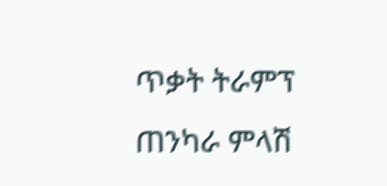ጥቃት ትራምፕ ጠንካራ ምላሽ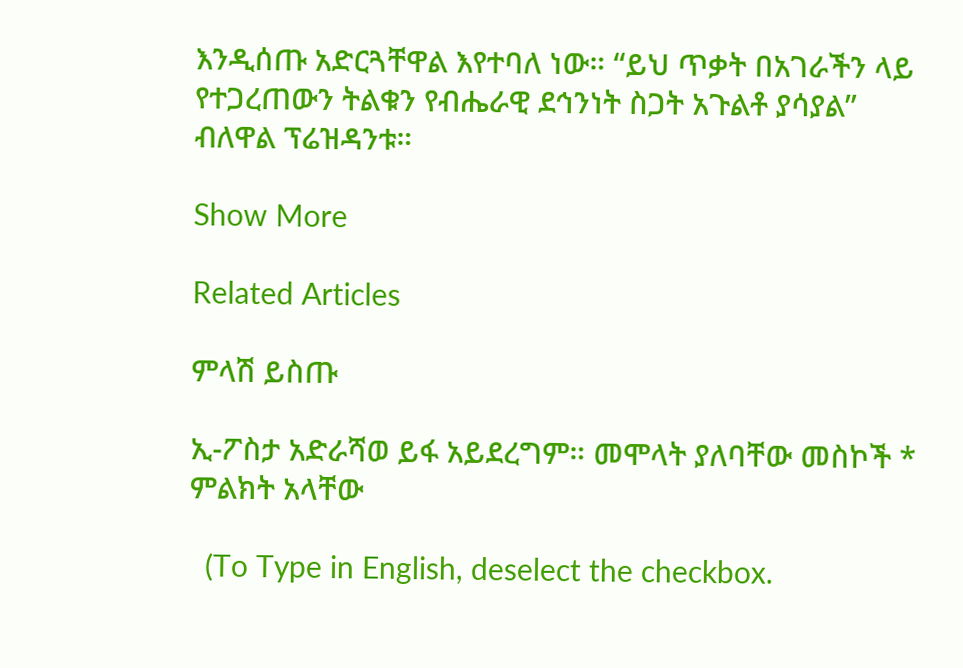እንዲሰጡ አድርጓቸዋል እየተባለ ነው። “ይህ ጥቃት በአገራችን ላይ የተጋረጠውን ትልቁን የብሔራዊ ደኅንነት ስጋት አጉልቶ ያሳያል” ብለዋል ፕሬዝዳንቱ።

Show More

Related Articles

ምላሽ ይስጡ

ኢ-ፖስታ አድራሻወ ይፋ አይደረግም። መሞላት ያለባቸው መስኮች * ምልክት አላቸው

  (To Type in English, deselect the checkbox.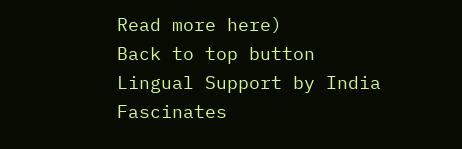Read more here)
Back to top button
Lingual Support by India Fascinates